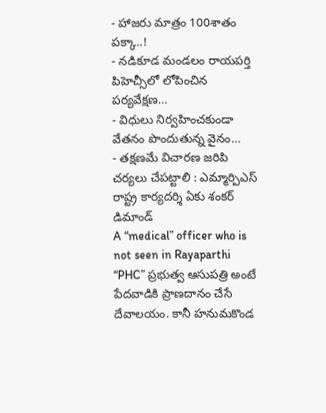- హాజరు మాత్రం 100శాతం పక్కా..!
- నడికూడ మండలం రాయపర్తి పిహెచ్సీలో లోపించిన పర్యవేక్షణ…
- విధులు నిర్వహించకుండా వేతనం పొందుతున్న వైనం…
- తక్షణమే విచారణ జరిపి చర్యలు చేపట్టాలి : ఎమ్మార్పిఎస్ రాష్ట్ర కార్యదర్శి ఏకు శంకర్ డిమాండ్
A “medical” officer who is not seen in Rayaparthi “PHC” ప్రభుత్వ ఆసుపత్రి అంటే పేదవాడికి ప్రాణదానం చేసే దేవాలయం. కానీ హనుమకొండ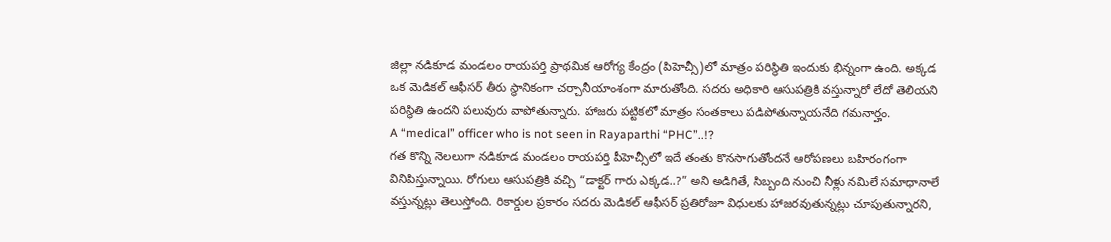జిల్లా నడికూడ మండలం రాయపర్తి ప్రాథమిక ఆరోగ్య కేంద్రం (పిహెచ్సీ)లో మాత్రం పరిస్థితి ఇందుకు భిన్నంగా ఉంది. అక్కడ ఒక మెడికల్ ఆఫీసర్ తీరు స్థానికంగా చర్చానీయాంశంగా మారుతోంది. సదరు అధికారి ఆసుపత్రికి వస్తున్నారో లేదో తెలియని పరిస్థితి ఉందని పలువురు వాపోతున్నారు. హాజరు పట్టికలో మాత్రం సంతకాలు పడిపోతున్నాయనేది గమనార్హం.
A “medical” officer who is not seen in Rayaparthi “PHC”..!?
గత కొన్ని నెలలుగా నడికూడ మండలం రాయపర్తి పీహెచ్సీలో ఇదే తంతు కొనసాగుతోందనే ఆరోపణలు బహిరంగంగా వినిపిస్తున్నాయి. రోగులు ఆసుపత్రికి వచ్చి “డాక్టర్ గారు ఎక్కడ..?” అని అడిగితే, సిబ్బంది నుంచి నీళ్లు నమిలే సమాధానాలే వస్తున్నట్లు తెలుస్తోంది. రికార్డుల ప్రకారం సదరు మెడికల్ ఆఫీసర్ ప్రతిరోజూ విధులకు హాజరవుతున్నట్లు చూపుతున్నారని,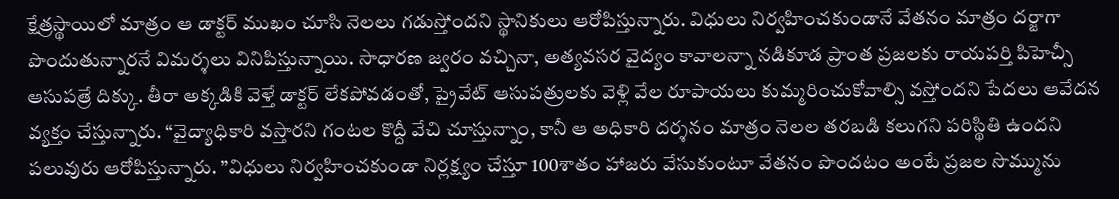క్షేత్రస్థాయిలో మాత్రం ఆ డాక్టర్ ముఖం చూసి నెలలు గడుస్తోందని స్థానికులు ఆరోపిస్తున్నారు. విధులు నిర్వహించకుండానే వేతనం మాత్రం దర్జాగా పొందుతున్నారనే విమర్శలు వినిపిస్తున్నాయి. సాధారణ జ్వరం వచ్చినా, అత్యవసర వైద్యం కావాలన్నా నడికూడ ప్రాంత ప్రజలకు రాయపర్తి పిహెచ్సీ ఆసుపత్రే దిక్కు. తీరా అక్కడికి వెళ్తే డాక్టర్ లేకపోవడంతో, ప్రైవేట్ ఆసుపత్రులకు వెళ్లి వేల రూపాయలు కుమ్మరించుకోవాల్సి వస్తోందని పేదలు ఆవేదన వ్యక్తం చేస్తున్నారు. “వైద్యాధికారి వస్తారని గంటల కొద్దీ వేచి చూస్తున్నాం, కానీ ఆ అధికారి దర్శనం మాత్రం నెలల తరబడి కలుగని పరిస్థితి ఉందని పలువురు ఆరోపిస్తున్నారు. ”విధులు నిర్వహించకుండా నిర్లక్ష్యం చేస్తూ 100శాతం హాజరు వేసుకుంటూ వేతనం పొందటం అంటే ప్రజల సొమ్మును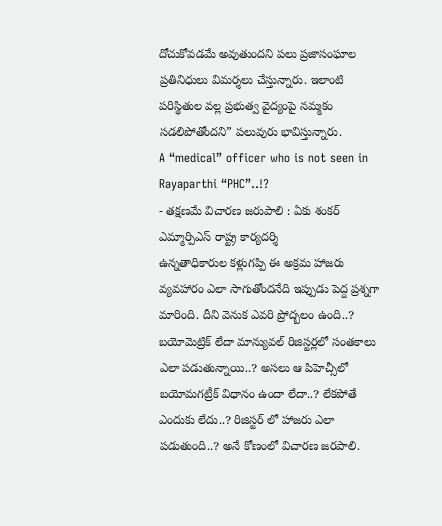దోచుకోవడమే అవుతుందని పలు ప్రజాసంఘాల ప్రతినిధులు విమర్శలు చేస్తున్నారు. ఇలాంటి పరిస్థితుల వల్ల ప్రభుత్వ వైద్యంపై నమ్మకం సడలిపోతోందని” పలువురు భావిస్తున్నారు.
A “medical” officer who is not seen in Rayaparthi “PHC”..!?
- తక్షణమే విచారణ జరుపాలి : ఏకు శంకర్ ఎమ్మార్పిఎస్ రాష్ట్ర కార్యదర్శి
ఉన్నతాధికారుల కళ్లుగప్పి ఈ అక్రమ హాజరు వ్యవహారం ఎలా సాగుతోందనేది ఇప్పుడు పెద్ద ప్రశ్నగా మారింది. దీని వెనుక ఎవరి ప్రోద్బలం ఉంది..? బయోమెట్రిక్ లేదా మాన్యువల్ రిజిస్టర్లలో సంతకాలు ఎలా పడుతున్నాయి..? అసలు ఆ పిహెచ్సీలో బయోమగట్రీక్ విధానం ఉందా లేదా..? లేకపోతే ఎందుకు లేదు..? రిజిస్టర్ లో హాజరు ఎలా పడుతుంది..? అనే కోణంలో విచారణ జరపాలి.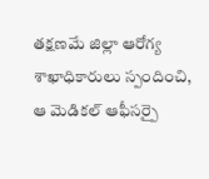తక్షణమే జిల్లా ఆరోగ్య శాఖాధికారులు స్పందించి, ఆ మెడికల్ ఆఫీసర్పై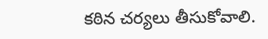కఠిన చర్యలు తీసుకోవాలి.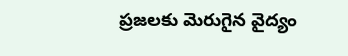ప్రజలకు మెరుగైన వైద్యం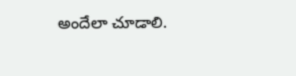అందేలా చూడాలి.